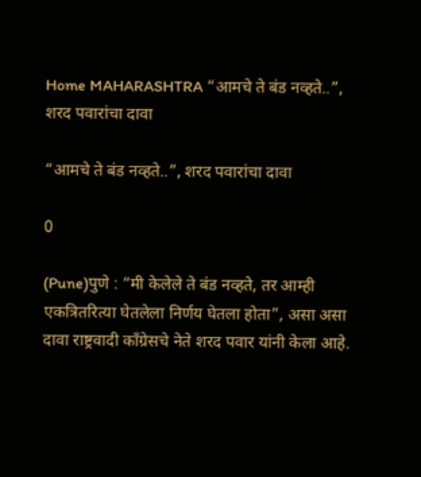Home MAHARASHTRA “आमचे ते बंड नव्हते..”, शरद पवारांचा दावा

“आमचे ते बंड नव्हते..”, शरद पवारांचा दावा

0

(Pune)पुणे : “मी केलेले ते बंड नव्हते, तर आम्ही एकत्रितरित्या घेतलेला निर्णय घेतला होता”, असा असा दावा राष्ट्रवादी काँग्रेसचे नेते शरद पवार यांनी केला आहे.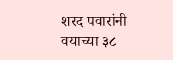शरद पवारांनी वयाच्या ३८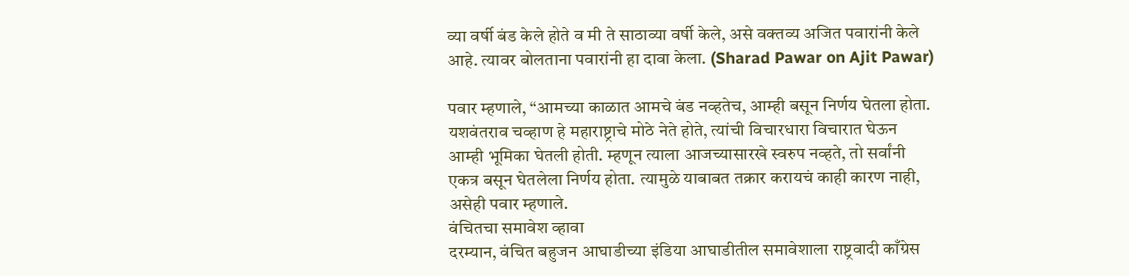व्या वर्षी बंड केले होते व मी ते साठाव्या वर्षी केले, असे वक्तव्य अजित पवारांनी केले आहे. त्यावर बोलताना पवारांनी हा दावा केला. (Sharad Pawar on Ajit Pawar)

पवार म्हणाले, “आमच्या काळात आमचे बंड नव्हतेच, आम्ही बसून निर्णय घेतला होता. यशवंतराव चव्हाण हे महाराष्ट्राचे मोठे नेते होते, त्यांची विचारधारा विचारात घेऊन आम्ही भूमिका घेतली होती. म्हणून त्याला आजच्यासारखे स्वरुप नव्हते, तो सर्वांनी एकत्र बसून घेतलेला निर्णय होता. त्यामुळे याबाबत तक्रार करायचं काही कारण नाही, असेही पवार म्हणाले.
वंचितचा समावेश व्हावा
दरम्यान, वंचित बहुजन आघाडीच्या इंडिया आघाडीतील समावेशाला राष्ट्रवादी काँग्रेस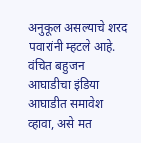अनुकूल असल्याचे शरद पवारांनी म्हटले आहे. वंचित बहुजन आघाडीचा इंडिया आघाडीत समावेश व्हावा, असे मत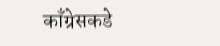काँग्रेसकडे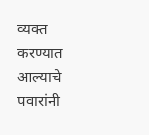व्यक्त करण्यात आल्याचे पवारांनी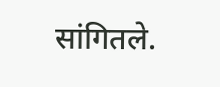सांगितले.